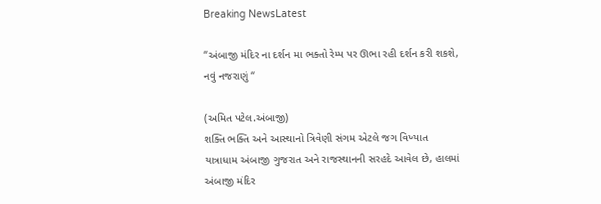Breaking NewsLatest

“અંબાજી મંદિર ના દર્શન મા ભક્તો રેમ્પ પર ઊભા રહી દર્શન કરી શકશે, નવું નજરાણું “

(અમિત પટેલ.અંબાજી)
શક્તિ ભક્તિ અને આસ્થાનો ત્રિવેણી સંગમ એટલે જગ વિખ્યાત યાત્રાધામ અંબાજી ગુજરાત અને રાજસ્થાનની સરહદે આવેલ છે, હાલમાં અંબાજી મંદિર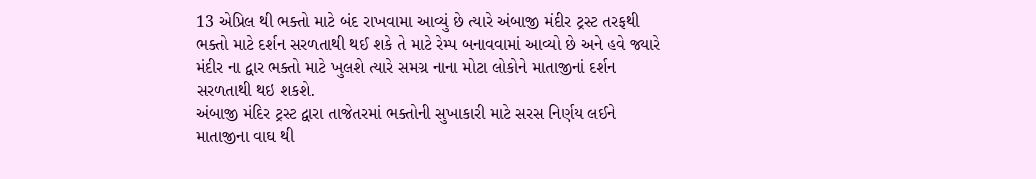13 એપ્રિલ થી ભક્તો માટે બંદ રાખવામા આવ્યું છે ત્યારે અંબાજી મંદીર ટ્રસ્ટ તરફથી ભક્તો માટે દર્શન સરળતાથી થઈ શકે તે માટે રેમ્પ બનાવવામાં આવ્યો છે અને હવે જ્યારે મંદીર ના દ્વાર ભક્તો માટે ખુલશે ત્યારે સમગ્ર નાના મોટા લોકોને માતાજીનાં દર્શન સરળતાથી થઇ શકશે.
અંબાજી મંદિર ટ્રસ્ટ દ્વારા તાજેતરમાં ભક્તોની સુખાકારી માટે સરસ નિર્ણય લઈને માતાજીના વાઘ થી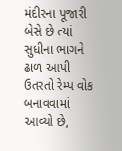મંદીરના પૂજારી બેસે છે ત્યાં સુધીના ભાગને ઢાળ આપી ઉતરતો રેમ્પ વોક બનાવવામાં આવ્યો છે,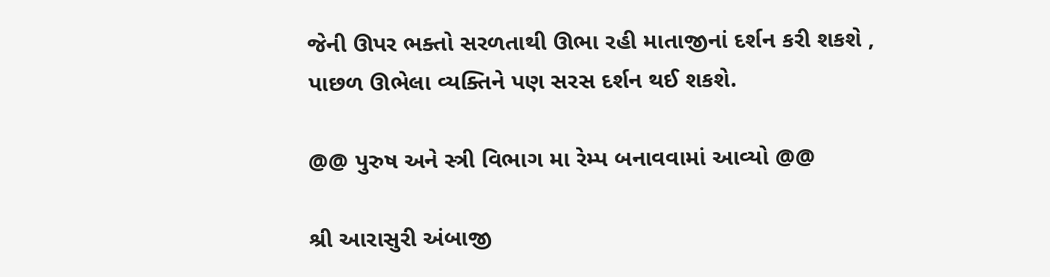જેની ઊપર ભક્તો સરળતાથી ઊભા રહી માતાજીનાં દર્શન કરી શકશે , પાછળ ઊભેલા વ્યક્તિને પણ સરસ દર્શન થઈ શકશે.

@@ પુરુષ અને સ્ત્રી વિભાગ મા રેમ્પ બનાવવામાં આવ્યો @@

શ્રી આરાસુરી અંબાજી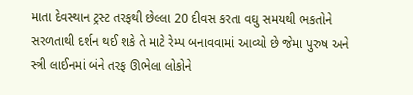માતા દેવસ્થાન ટ્રસ્ટ તરફથી છેલ્લા 20 દીવસ કરતા વઘુ સમયથી ભકતોને સરળતાથી દર્શન થઈ શકે તે માટે રેમ્પ બનાવવામાં આવ્યો છે જેમા પુરુષ અને સ્ત્રી લાઈનમાં બંને તરફ ઊભેલા લોકોને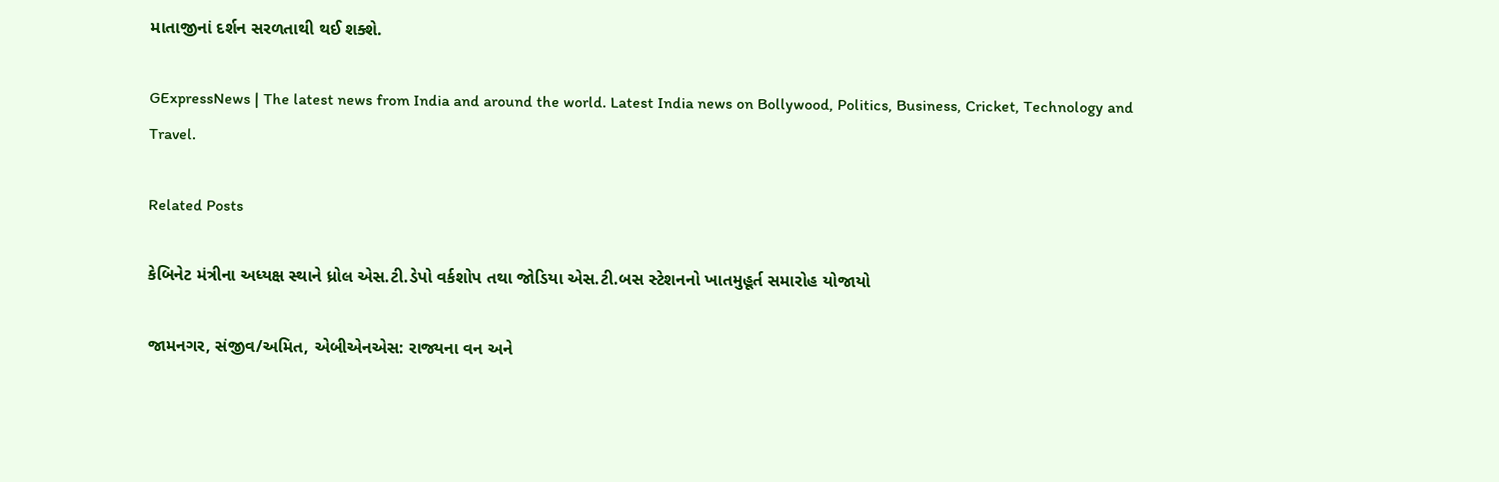માતાજીનાં દર્શન સરળતાથી થઈ શક્શે.

GExpressNews | The latest news from India and around the world. Latest India news on Bollywood, Politics, Business, Cricket, Technology and Travel.

Related Posts

કેબિનેટ મંત્રીના અધ્યક્ષ સ્થાને ધ્રોલ એસ.ટી.ડેપો વર્કશોપ તથા જોડિયા એસ.ટી.બસ સ્ટેશનનો ખાતમુહૂર્ત સમારોહ યોજાયો

જામનગર, સંજીવ/અમિત, એબીએનએસ: રાજ્યના વન અને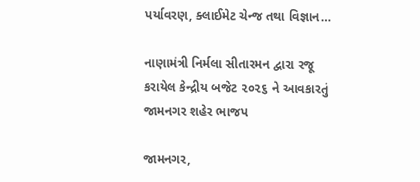પર્યાવરણ, ક્લાઈમેટ ચેન્જ તથા વિજ્ઞાન…

નાણામંત્રી નિર્મલા સીતારમન દ્વારા રજૂ કરાયેલ કેન્દ્રીય બજેટ ૨૦૨૬ ને આવકારતું જામનગર શહેર ભાજપ

જામનગર,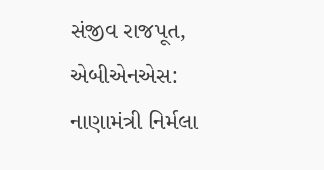સંજીવ રાજપૂત, એબીએનએસ: નાણામંત્રી નિર્મલા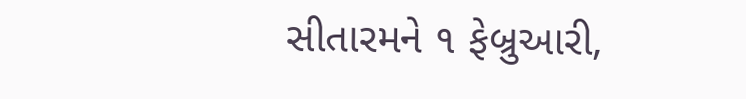સીતારમને ૧ ફેબ્રુઆરી,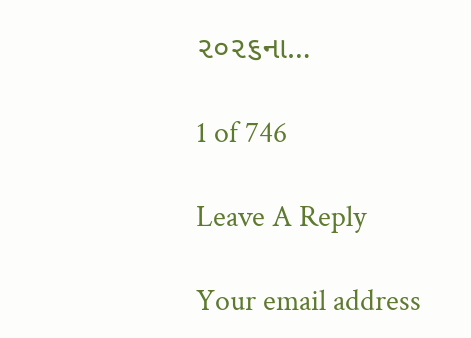૨૦૨૬ના…

1 of 746

Leave A Reply

Your email address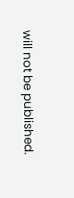will not be published.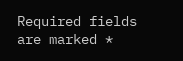Required fields are marked *